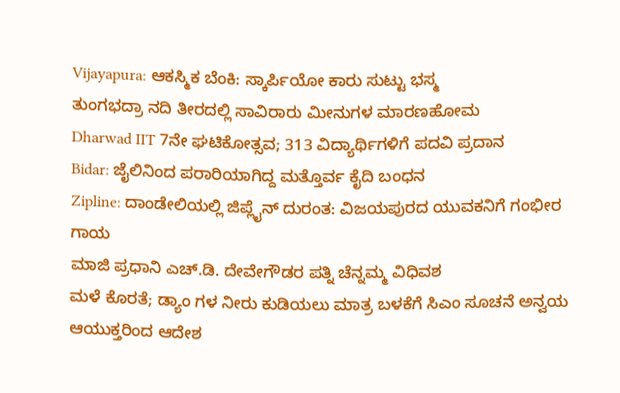Vijayapura: ಆಕಸ್ಮಿಕ ಬೆಂಕಿ: ಸ್ಕಾರ್ಪಿಯೋ ಕಾರು ಸುಟ್ಟು ಭಸ್ಮ
ತುಂಗಭದ್ರಾ ನದಿ ತೀರದಲ್ಲಿ ಸಾವಿರಾರು ಮೀನುಗಳ ಮಾರಣಹೋಮ
Dharwad IIT 7ನೇ ಘಟಿಕೋತ್ಸವ; 313 ವಿದ್ಯಾರ್ಥಿಗಳಿಗೆ ಪದವಿ ಪ್ರದಾನ
Bidar: ಜೈಲಿನಿಂದ ಪರಾರಿಯಾಗಿದ್ದ ಮತ್ತೊರ್ವ ಕೈದಿ ಬಂಧನ
Zipline: ದಾಂಡೇಲಿಯಲ್ಲಿ ಜಿಪ್ಲೈನ್ ದುರಂತ: ವಿಜಯಪುರದ ಯುವಕನಿಗೆ ಗಂಭೀರ ಗಾಯ
ಮಾಜಿ ಪ್ರಧಾನಿ ಎಚ್.ಡಿ. ದೇವೇಗೌಡರ ಪತ್ನಿ ಚೆನ್ನಮ್ಮ ವಿಧಿವಶ
ಮಳೆ ಕೊರತೆ; ಡ್ಯಾಂ ಗಳ ನೀರು ಕುಡಿಯಲು ಮಾತ್ರ ಬಳಕೆಗೆ ಸಿಎಂ ಸೂಚನೆ ಅನ್ವಯ ಆಯುಕ್ತರಿಂದ ಆದೇಶ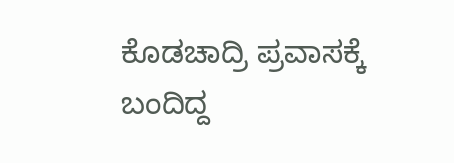ಕೊಡಚಾದ್ರಿ ಪ್ರವಾಸಕ್ಕೆ ಬಂದಿದ್ದ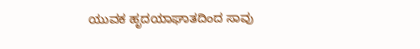ಯುವಕ ಹೃದಯಾಘಾತದಿಂದ ಸಾವು